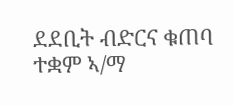ደደቢት ብድርና ቁጠባ ተቋም ኣ/ማ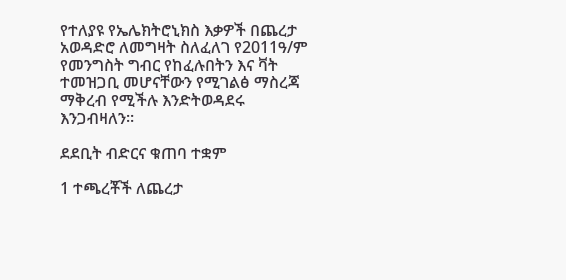የተለያዩ የኤሌክትሮኒክስ እቃዎች በጨረታ አወዳድሮ ለመግዛት ስለፈለገ የ2011ዓ/ም የመንግስት ግብር የከፈሉበትን እና ቫት ተመዝጋቢ መሆናቸውን የሚገልፅ ማስረጃ ማቅረብ የሚችሉ እንድትወዳደሩ እንጋብዛለን።

ደደቢት ብድርና ቁጠባ ተቋም

1 ተጫረቾች ለጨረታ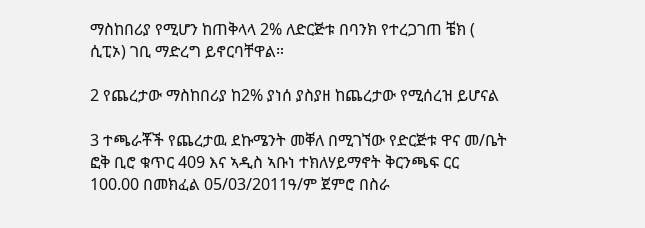ማስከበሪያ የሚሆን ከጠቅላላ 2% ለድርጅቱ በባንክ የተረጋገጠ ቼክ ( ሲፒኦ) ገቢ ማድረግ ይኖርባቸዋል።

2 የጨረታው ማስከበሪያ ከ2% ያነሰ ያስያዘ ከጨረታው የሚሰረዝ ይሆናል

3 ተጫራቾች የጨረታዉ ደኩሜንት መቐለ በሚገኘው የድርጅቱ ዋና መ/ቤት ፎቅ ቢሮ ቁጥር 409 እና ኣዲስ ኣቡነ ተክለሃይማኖት ቅርንጫፍ ርር 100.00 በመክፈል 05/03/2011ዓ/ም ጀምሮ በስራ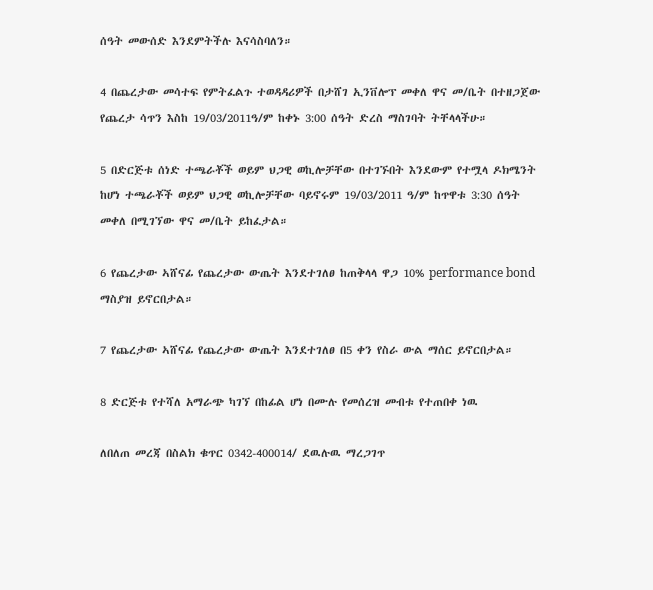ሰዓት መውሰድ እንደምትችሉ እናሳስባለን።

4 በጨረታው መሳተፍ የምትፈልጉ ተወዳዳሪዎች በታሸገ ኢንቨሎፕ መቀለ ዋና መ/ቤት በተዘጋጀው የጨረታ ሳጥን እስከ 19/03/2011ዓ/ም ከቀኑ 3:00 ሰዓት ድረስ ማስገባት ትቸላላችሁ።

5 በድርጅቱ ሰነድ ተጫራቾች ወይም ህጋዊ ወኪሎቻቸው በተገኙበት እንደውም የተሟላ ዶክሜንት ከሆነ ተጫራቾች ወይም ህጋዊ ወኪሎቻቸው ባይኖሩም 19/03/2011 ዓ/ም ከጥዋቱ 3:30 ሰዓት መቀለ በሚገኘው ዋና መ/ቤት ይከፈታል።

6 የጨረታው ኣሸናፊ የጨረታው ውጤት እንደተገለፀ ከጠቅላላ ዋጋ 10% performance bond ማስያዝ ይኖርበታል።

7 የጨረታው ኣሸናፊ የጨረታው ውጤት እንደተገለፀ በ5 ቀን የስራ ውል ማሰር ይኖርበታል።

8 ድርጅቱ የተሻለ አማራጭ ካገኘ በከፊል ሆነ በሙሉ የመሰረዝ መብቱ የተጠበቀ ነዉ

ለበለጠ መረጃ በስልክ ቁጥር 0342-400014/ ደዉሉዉ ማረጋገጥ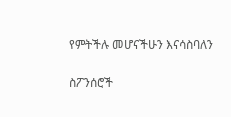የምትችሉ መሆናችሁን እናሳስባለን

ስፖንሰሮች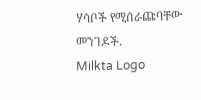ሃሳቦች የሚሰራጩባቸው መንገዶች.
Milkta Logo